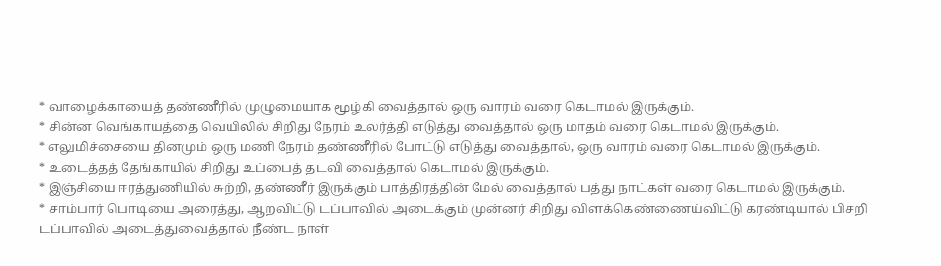* வாழைக்காயைத் தண்ணீரில் முழுமையாக மூழ்கி வைத்தால் ஒரு வாரம் வரை கெடாமல் இருக்கும்.
* சின்ன வெங்காயத்தை வெயிலில் சிறிது நேரம் உலர்த்தி எடுத்து வைத்தால் ஒரு மாதம் வரை கெடாமல் இருக்கும்.
* எலுமிச்சையை தினமும் ஒரு மணி நேரம் தண்ணீரில் போட்டு எடுத்து வைத்தால், ஒரு வாரம் வரை கெடாமல் இருக்கும்.
* உடைத்தத் தேங்காயில் சிறிது உப்பைத் தடவி வைத்தால் கெடாமல் இருக்கும்.
* இஞ்சியை ஈரத்துணியில் சுற்றி, தண்ணீர் இருக்கும் பாத்திரத்தின் மேல் வைத்தால் பத்து நாட்கள் வரை கெடாமல் இருக்கும்.
* சாம்பார் பொடியை அரைத்து, ஆறவிட்டு டப்பாவில் அடைக்கும் முன்னர் சிறிது விளக்கெண்ணைய்விட்டு கரண்டியால் பிசறி டப்பாவில் அடைத்துவைத்தால் நீண்ட நாள்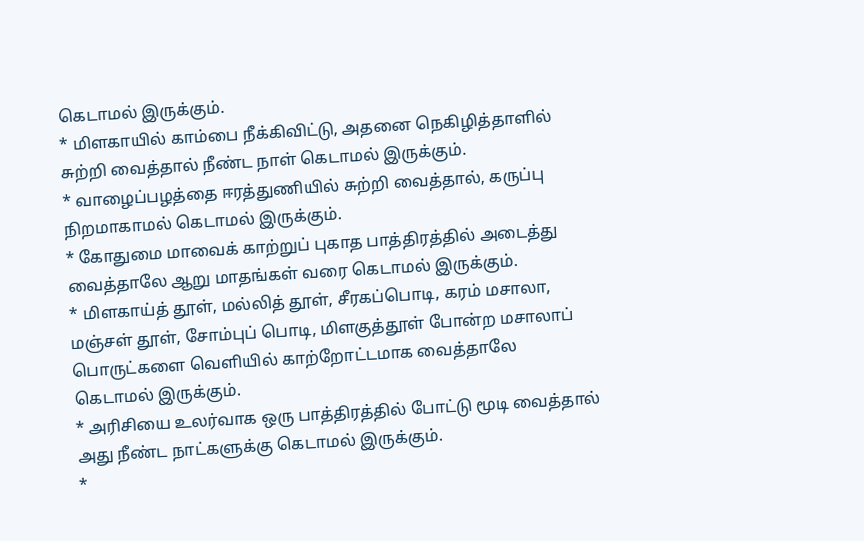கெடாமல் இருக்கும்.
* மிளகாயில் காம்பை நீக்கிவிட்டு, அதனை நெகிழித்தாளில் சுற்றி வைத்தால் நீண்ட நாள் கெடாமல் இருக்கும்.
* வாழைப்பழத்தை ஈரத்துணியில் சுற்றி வைத்தால், கருப்பு நிறமாகாமல் கெடாமல் இருக்கும்.
* கோதுமை மாவைக் காற்றுப் புகாத பாத்திரத்தில் அடைத்து வைத்தாலே ஆறு மாதங்கள் வரை கெடாமல் இருக்கும்.
* மிளகாய்த் தூள், மல்லித் தூள், சீரகப்பொடி, கரம் மசாலா, மஞ்சள் தூள், சோம்புப் பொடி, மிளகுத்தூள் போன்ற மசாலாப் பொருட்களை வெளியில் காற்றோட்டமாக வைத்தாலே கெடாமல் இருக்கும்.
* அரிசியை உலர்வாக ஒரு பாத்திரத்தில் போட்டு மூடி வைத்தால் அது நீண்ட நாட்களுக்கு கெடாமல் இருக்கும்.
*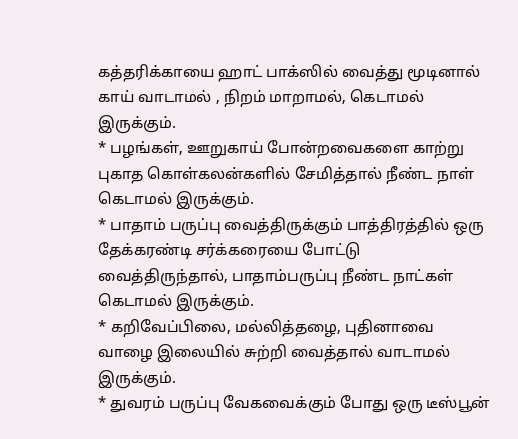கத்தரிக்காயை ஹாட் பாக்ஸில் வைத்து மூடினால் காய் வாடாமல் , நிறம் மாறாமல், கெடாமல் இருக்கும்.
* பழங்கள், ஊறுகாய் போன்றவைகளை காற்று புகாத கொள்கலன்களில் சேமித்தால் நீண்ட நாள் கெடாமல் இருக்கும்.
* பாதாம் பருப்பு வைத்திருக்கும் பாத்திரத்தில் ஒரு தேக்கரண்டி சர்க்கரையை போட்டு வைத்திருந்தால், பாதாம்பருப்பு நீண்ட நாட்கள் கெடாமல் இருக்கும்.
* கறிவேப்பிலை, மல்லித்தழை, புதினாவை வாழை இலையில் சுற்றி வைத்தால் வாடாமல் இருக்கும்.
* துவரம் பருப்பு வேகவைக்கும் போது ஒரு டீஸ்பூன்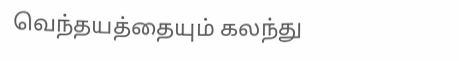வெந்தயத்தையும் கலந்து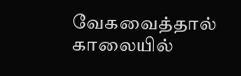வேகவைத்தால் காலையில்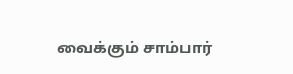வைக்கும் சாம்பார்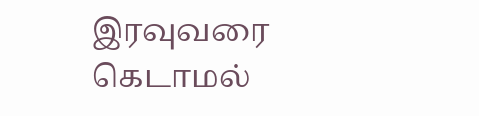இரவுவரை கெடாமல்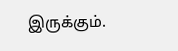இருக்கும்.